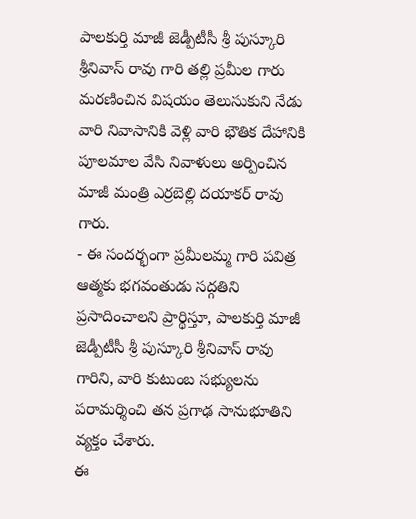పాలకుర్తి మాజీ జెడ్పీటీసీ శ్రీ పుస్కూరి శ్రీనివాస్ రావు గారి తల్లి ప్రమీల గారు మరణించిన విషయం తెలుసుకుని నేడు వారి నివాసానికి వెళ్లి వారి భౌతిక దేహానికి పూలమాల వేసి నివాళులు అర్పించిన మాజీ మంత్రి ఎర్రబెల్లి దయాకర్ రావు గారు.
- ఈ సందర్భంగా ప్రమీలమ్మ గారి పవిత్ర ఆత్మకు భగవంతుడు సద్గతిని ప్రసాదించాలని ప్రార్థిస్తూ, పాలకుర్తి మాజీ జెడ్పీటీసీ శ్రీ పుస్కూరి శ్రీనివాస్ రావు గారిని, వారి కుటుంబ సభ్యులను పరామర్శించి తన ప్రగాఢ సానుభూతిని వ్యక్తం చేశారు.
ఈ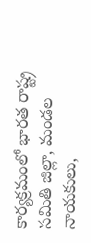కార్యక్రమంలో భారత రాష్ట్ర సమితి జిల్లా, మండల నాయకులు,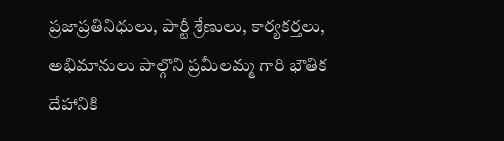ప్రజాప్రతినిధులు, పార్టీ శ్రేణులు, కార్యకర్తలు, అభిమానులు పాల్గొని ప్రమీలమ్మ గారి భౌతిక దేహానికి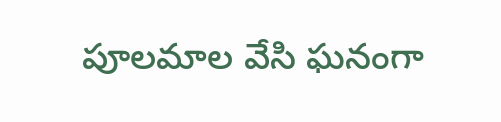పూలమాల వేసి ఘనంగా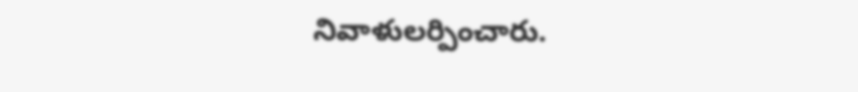నివాళులర్పించారు.